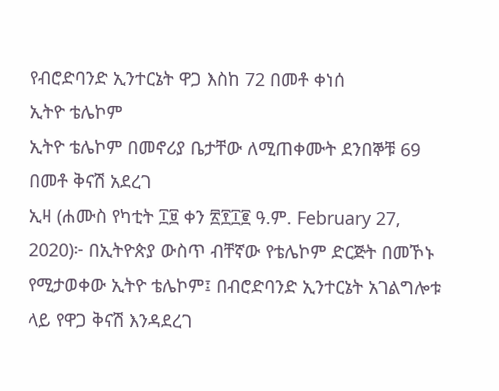የብሮድባንድ ኢንተርኔት ዋጋ እስከ 72 በመቶ ቀነሰ
ኢትዮ ቴሌኮም
ኢትዮ ቴሌኮም በመኖሪያ ቤታቸው ለሚጠቀሙት ደንበኞቹ 69 በመቶ ቅናሽ አደረገ
ኢዛ (ሐሙስ የካቲት ፲፱ ቀን ፳፻፲፪ ዓ.ም. February 27, 2020)፦ በኢትዮጵያ ውስጥ ብቸኛው የቴሌኮም ድርጅት በመኾኑ የሚታወቀው ኢትዮ ቴሌኮም፤ በብሮድባንድ ኢንተርኔት አገልግሎቱ ላይ የዋጋ ቅናሽ እንዳደረገ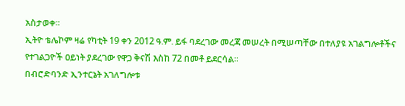አስታወቀ።
ኢትዮ ቴሌኮም ዛሬ የካቲት 19 ቀን 2012 ዓ.ም. ይፋ ባደረገው መረጃ መሠረት በሚሠጣቸው በተለያዩ አገልግሎቶችና የተገልጋዮች ዐይነት ያደረገው የዋጋ ቅናሽ እስከ 72 በመቶ ይደርሳል።
በብሮድባንድ ኢንተርኔት አገለግሎቱ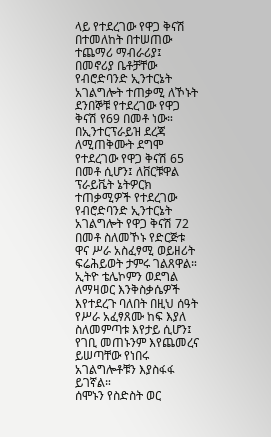ላይ የተደረገው የዋጋ ቅናሽ በተመለከት በተሠጠው ተጨማሪ ማብራሪያ፤ በመኖሪያ ቤቶቻቸው የብሮድባንድ ኢንተርኔት አገልግሎት ተጠቃሚ ለኾኑት ደንበኞቹ የተደረገው የዋጋ ቅናሽ የ69 በመቶ ነው። በኢንተርፕራይዝ ደረጃ ለሚጠቅሙት ደግሞ የተደረገው የዋጋ ቅናሽ 65 በመቶ ሲሆን፤ ለቨርቹዋል ፕራይቬት ኔትዎርክ ተጠቃሚዎች የተደረገው የብሮድባንድ ኢንተርኔት አገልግሎት የዋጋ ቅናሽ 72 በመቶ ስለመኾኑ የድርጅቱ ዋና ሥራ አስፈፃሚ ወይዘሪት ፍሬሕይወት ታምሩ ገልጸዋል።
ኢትዮ ቴሌኮምን ወደግል ለማዛወር እንቅስቃሴዎች እየተደረጉ ባለበት በዚህ ሰዓት የሥራ አፈፃጸሙ ከፍ እያለ ስለመምጣቱ እየታይ ሲሆን፤ የገቢ መጠኑንም እየጨመረና ይሠጣቸው የነበሩ አገልግሎቶቹን እያስፋፋ ይገኛል።
ሰሞኑን የስድስት ወር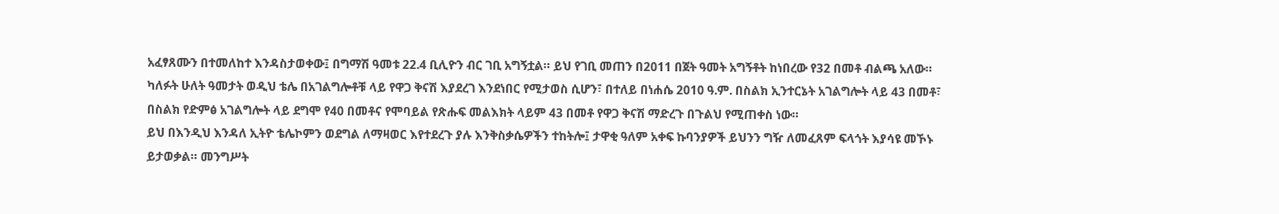አፈፃጸሙን በተመለከተ እንዳስታወቀው፤ በግማሽ ዓመቱ 22.4 ቢሊዮን ብር ገቢ አግኝቷል። ይህ የገቢ መጠን በ2011 በጀት ዓመት አግኝቶት ከነበረው የ32 በመቶ ብልጫ አለው።
ካለፉት ሁለት ዓመታት ወዲህ ቴሌ በአገልግሎቶቹ ላይ የዋጋ ቅናሽ እያደረገ እንደነበር የሚታወስ ሲሆን፣ በተለይ በነሐሴ 2010 ዓ.ም. በስልክ ኢንተርኔት አገልግሎት ላይ 43 በመቶ፣ በስልክ የድምፅ አገልግሎት ላይ ደግሞ የ40 በመቶና የሞባይል የጽሑፍ መልእክት ላይም 43 በመቶ የዋጋ ቅናሽ ማድረጉ በጉልህ የሚጠቀስ ነው።
ይህ በእንዲህ እንዳለ ኢትዮ ቴሌኮምን ወደግል ለማዛወር እየተደረጉ ያሉ እንቅስቃሴዎችን ተከትሎ፤ ታዋቂ ዓለም አቀፍ ኩባንያዎች ይህንን ግዥ ለመፈጸም ፍላጎት እያሳዩ መኾኑ ይታወቃል። መንግሥት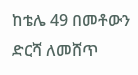ከቴሌ 49 በመቶውን ድርሻ ለመሸጥ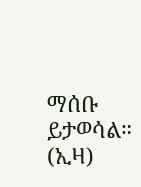ማሰቡ ይታወሳል። (ኢዛ)